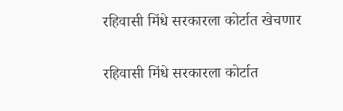रहिवासी मिंधे सरकारला कोर्टात खेचणार

रहिवासी मिंधे सरकारला कोर्टात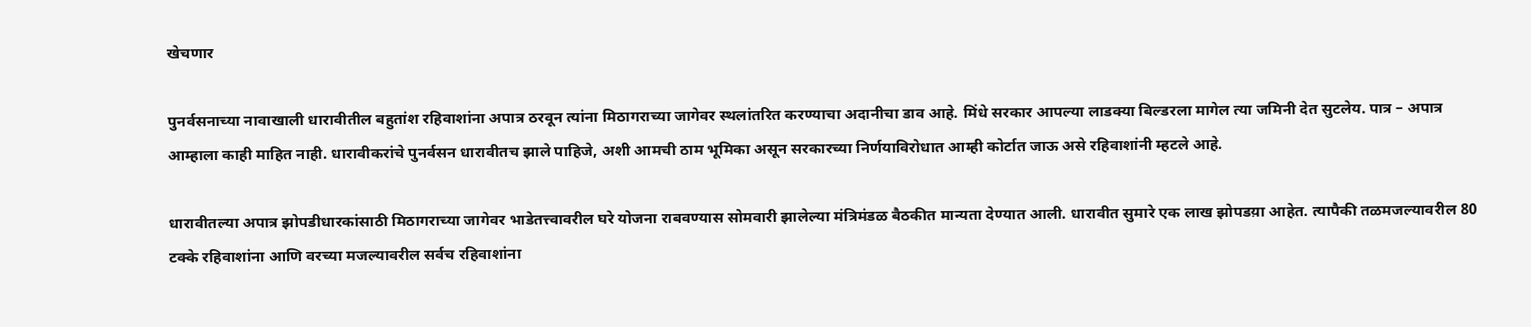खेचणार

पुनर्वसनाच्या नावाखाली धारावीतील बहुतांश रहिवाशांना अपात्र ठरवून त्यांना मिठागराच्या जागेवर स्थलांतरित करण्याचा अदानीचा डाव आहे. मिंधे सरकार आपल्या लाडक्या बिल्डरला मागेल त्या जमिनी देत सुटलेय. पात्र – अपात्र आम्हाला काही माहित नाही. धारावीकरांचे पुनर्वसन धारावीतच झाले पाहिजे, अशी आमची ठाम भूमिका असून सरकारच्या निर्णयाविरोधात आम्ही कोर्टात जाऊ असे रहिवाशांनी म्हटले आहे.

धारावीतल्या अपात्र झोपडीधारकांसाठी मिठागराच्या जागेवर भाडेतत्त्वावरील घरे योजना राबवण्यास सोमवारी झालेल्या मंत्रिमंडळ बैठकीत मान्यता देण्यात आली. धारावीत सुमारे एक लाख झोपडय़ा आहेत. त्यापैकी तळमजल्यावरील 80 टक्के रहिवाशांना आणि वरच्या मजल्यावरील सर्वच रहिवाशांना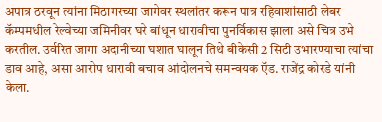अपात्र ठरवून त्यांना मिठागरच्या जागेवर स्थलांतर करून पात्र रहिवाशांसाठी लेबर कॅम्पमधील रेल्वेच्या जमिनीवर घरे बांधून धारावीचा पुनर्विकास झाला असे चित्र उभे करतील. उर्वरित जागा अदानीच्या घशात घालून तिथे बीकेसी 2 सिटी उभारण्याचा त्यांचा डाव आहे, असा आरोप धारावी बचाव आंदोलनचे समन्वयक ऍड. राजेंद्र कोरडे यांनी केला.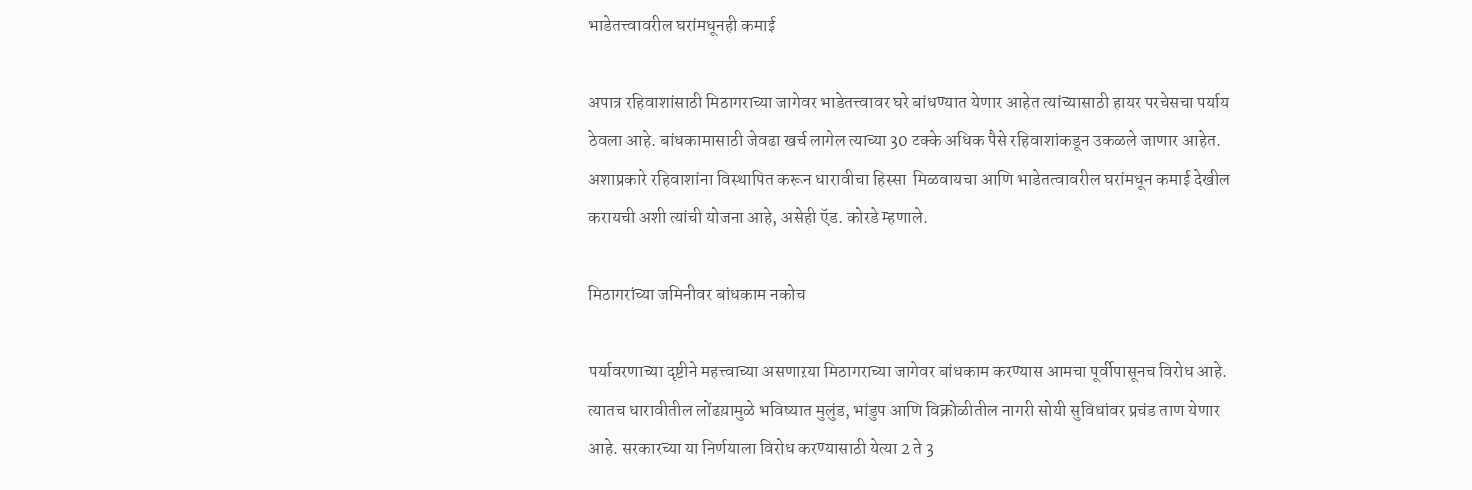भाडेतत्त्वावरील घरांमधूनही कमाई

अपात्र रहिवाशांसाठी मिठागराच्या जागेवर भाडेतत्त्वावर घरे बांधण्यात येणार आहेत त्यांच्यासाठी हायर परचेसचा पर्याय ठेवला आहे. बांधकामासाठी जेवढा खर्च लागेल त्याच्या 30 टक्के अधिक पैसे रहिवाशांकडून उकळले जाणार आहेत. अशाप्रकारे रहिवाशांना विस्थापित करून धारावीचा हिस्सा  मिळवायचा आणि भाडेतत्वावरील घरांमधून कमाई देखील करायची अशी त्यांची योजना आहे, असेही ऍड. कोरडे म्हणाले.

मिठागरांच्या जमिनीवर बांधकाम नकोच

पर्यावरणाच्या दृष्टीने महत्त्वाच्या असणाऱया मिठागराच्या जागेवर बांधकाम करण्यास आमचा पूर्वीपासूनच विरोध आहे. त्यातच धारावीतील लोंढय़ामुळे भविष्यात मुलुंड, भांडुप आणि विक्रोळीतील नागरी सोयी सुविधांवर प्रचंड ताण येणार आहे. सरकारच्या या निर्णयाला विरोध करण्यासाठी येत्या 2 ते 3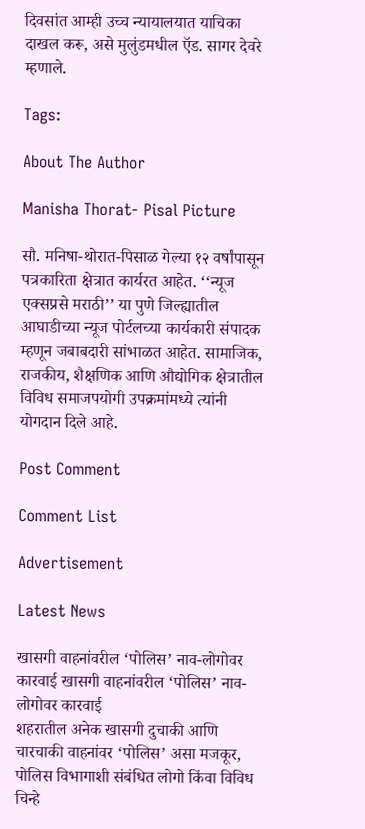दिवसांत आम्ही उच्च न्यायालयात याचिका दाखल करू, असे मुलुंडमधील ऍड. सागर देवरे म्हणाले.

Tags:

About The Author

Manisha Thorat- Pisal Picture

सौ. मनिषा-थोरात-पिसाळ गेल्या १२ वर्षांपासून पत्रकारिता क्षेत्रात कार्यरत आहेत. ‘‘न्यूज एक्सप्रसे मराठी’’ या पुणे जिल्ह्यातील आघाडीच्या न्यूज पोर्टलच्या कार्यकारी संपादक म्हणून जबाबदारी सांभाळत आहेत. सामाजिक, राजकीय, शैक्षणिक आणि औद्योगिक क्षेत्रातील विविध समाजपयोगी उपक्रमांमध्ये त्यांनी योगदान दिले आहे.

Post Comment

Comment List

Advertisement

Latest News

खासगी वाहनांवरील ‘पोलिस’ नाव-लोगोवर कारवाई खासगी वाहनांवरील ‘पोलिस’ नाव-लोगोवर कारवाई
शहरातील अनेक खासगी दुचाकी आणि चारचाकी वाहनांवर ‘पोलिस’ असा मजकूर, पोलिस विभागाशी संबंधित लोगो किंवा विविध चिन्हे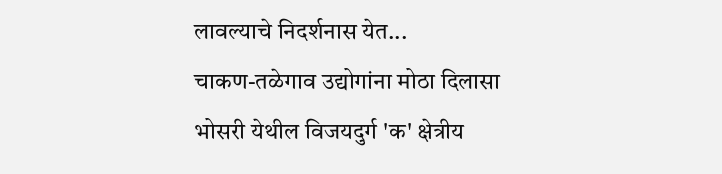लावल्याचे निदर्शनास येत...
चाकण-तळेगाव उद्योगांना मोठा दिलासा
भोसरी येथील विजयदुर्ग 'क' क्षेत्रीय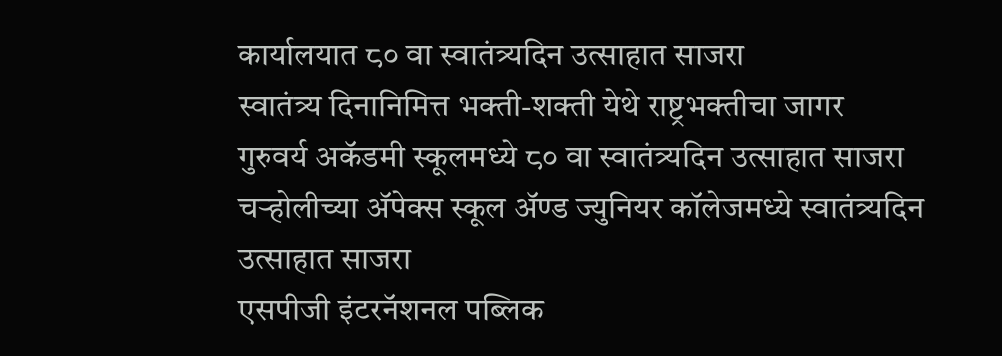कार्यालयात ८० वा स्वातंत्र्यदिन उत्साहात साजरा
स्वातंत्र्य दिनानिमित्त भक्ती-शक्ती येथे राष्ट्रभक्तीचा जागर
गुरुवर्य अकॅडमी स्कूलमध्ये ८० वा स्वातंत्र्यदिन उत्साहात साजरा
चऱ्होलीच्या अ‍ॅपेक्स स्कूल अ‍ॅण्ड ज्युनियर कॉलेजमध्ये स्वातंत्र्यदिन उत्साहात साजरा
एसपीजी इंटरनॅशनल पब्लिक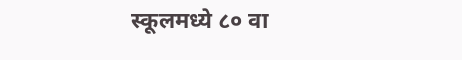स्कूलमध्ये ८० वा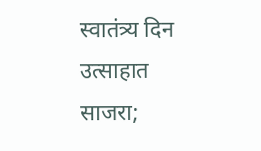स्वातंत्र्य दिन उत्साहात साजरा;